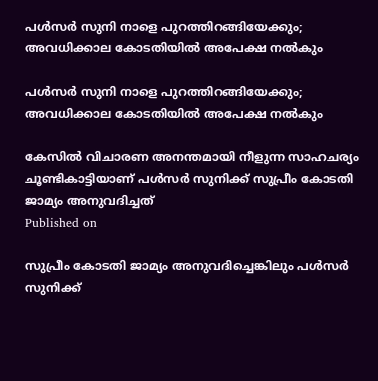പൾസർ സുനി നാളെ പുറത്തിറങ്ങിയേക്കും; അവധിക്കാല കോടതിയിൽ അപേക്ഷ നൽകും

പൾസർ സുനി നാളെ പുറത്തിറങ്ങിയേക്കും; അവധിക്കാല കോടതിയിൽ അപേക്ഷ നൽകും

കേസിൽ വിചാരണ അനന്തമായി നീളുന്ന സാഹചര്യം ചൂണ്ടികാട്ടിയാണ് പൾസർ സുനിക്ക് സുപ്രീം കോടതി ജാമ്യം അനുവദിച്ചത്
Published on

സുപ്രീം കോടതി ജാമ്യം അനുവദിച്ചെങ്കിലും പൾസർ സുനിക്ക്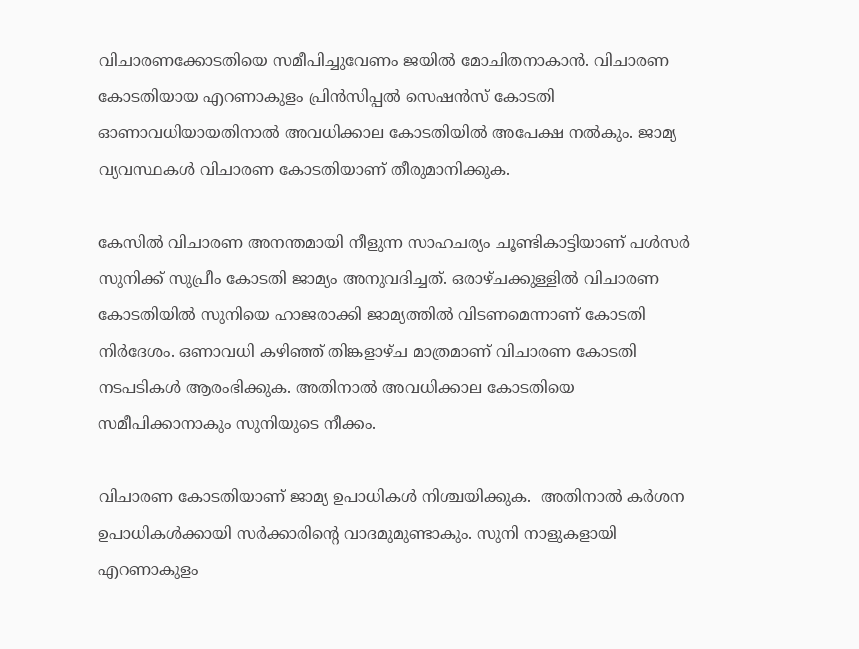വിചാരണക്കോടതിയെ സമീപിച്ചുവേണം ജയിൽ മോചിതനാകാൻ. വിചാരണ കോടതിയായ എറണാകുളം പ്രിൻസിപ്പൽ സെഷൻസ് കോടതി ഓണാവധിയായതിനാൽ അവധിക്കാല കോടതിയിൽ അപേക്ഷ നൽകും. ജാമ്യ വ്യവസ്ഥകൾ വിചാരണ കോടതിയാണ് തീരുമാനിക്കുക.

കേസിൽ വിചാരണ അനന്തമായി നീളുന്ന സാഹചര്യം ചൂണ്ടികാട്ടിയാണ് പൾസർ സുനിക്ക് സുപ്രീം കോടതി ജാമ്യം അനുവദിച്ചത്. ഒരാഴ്ചക്കുള്ളിൽ വിചാരണ കോടതിയിൽ സുനിയെ ഹാജരാക്കി ജാമ്യത്തിൽ വിടണമെന്നാണ് കോടതി നിർദേശം. ഒണാവധി കഴിഞ്ഞ് തിങ്കളാഴ്ച മാത്രമാണ് വിചാരണ കോടതി നടപടികൾ ആരംഭിക്കുക. അതിനാൽ അവധിക്കാല കോടതിയെ സമീപിക്കാനാകും സുനിയുടെ നീക്കം.

വിചാരണ കോടതിയാണ് ജാമ്യ ഉപാധികൾ നിശ്ചയിക്കുക.  അതിനാൽ കർശന ഉപാധികൾക്കായി സ‌ർക്കാരിൻ്റെ വാദമുമുണ്ടാകും. സുനി നാളുകളായി എറണാകുളം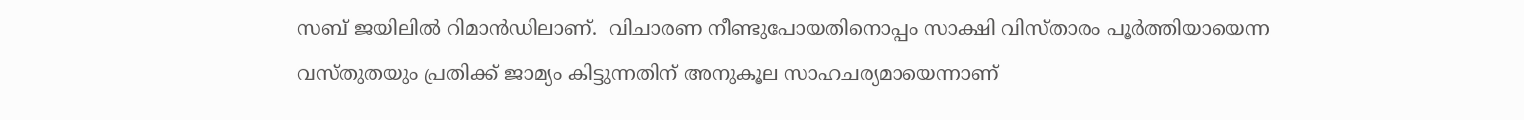സബ് ജയിലിൽ റിമാൻഡിലാണ്.  വിചാരണ നീണ്ടുപോയതിനൊപ്പം സാക്ഷി വിസ്താരം പൂർത്തിയായെന്ന വസ്തുതയും പ്രതിക്ക് ജാമ്യം കിട്ടുന്നതിന് അനുകൂല സാഹചര്യമായെന്നാണ്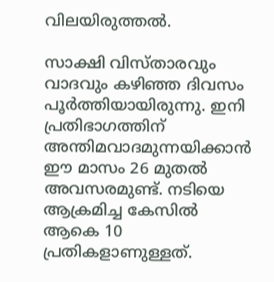വിലയിരുത്തൽ.

സാക്ഷി വിസ്താരവും വാദവും കഴിഞ്ഞ ദിവസം പൂർത്തിയായിരുന്നു. ഇനി പ്രതിഭാഗത്തിന് അന്തിമവാദമുന്നയിക്കാൻ ഈ മാസം 26 മുതൽ അവസരമുണ്ട്. നടിയെ ആക്രമിച്ച കേസിൽ ആകെ 10 പ്രതികളാണുള്ളത്.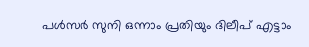പൾസർ സുനി ഒന്നാം പ്രതിയും ദിലീപ് എട്ടാം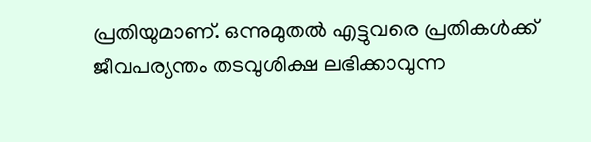പ്രതിയുമാണ്. ഒന്നുമുതൽ എട്ടുവരെ പ്രതികൾക്ക് ജീവപര്യന്തം തടവുശിക്ഷ ലഭിക്കാവുന്ന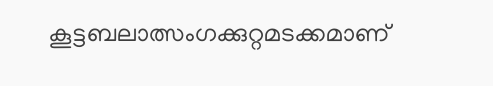കൂട്ടബലാത്സംഗക്കുറ്റമടക്കമാണ്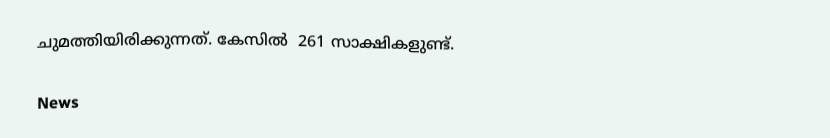ചുമത്തിയിരിക്കുന്നത്. കേസിൽ  261 സാക്ഷികളുണ്ട്.

News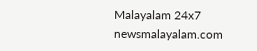Malayalam 24x7
newsmalayalam.com